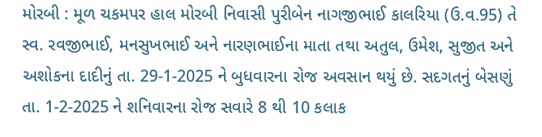મોરબી : મૂળ ચકમપર હાલ મોરબી નિવાસી પુરીબેન નાગજીભાઈ કાલરિયા (ઉ.વ.95) તે સ્વ. રવજીભાઈ, મનસુખભાઈ અને નારણભાઈના માતા તથા અતુલ, ઉમેશ, સુજીત અને અશોકના દાદીનું તા. 29-1-2025 ને બુધવારના રોજ અવસાન થયું છે. સદગતનું બેસણું તા. 1-2-2025 ને શનિવારના રોજ સવારે 8 થી 10 કલાક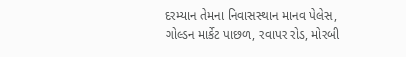દરમ્યાન તેમના નિવાસસ્થાન માનવ પેલેસ, ગોલ્ડન માર્કેટ પાછળ, રવાપર રોડ, મોરબી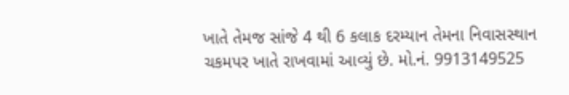ખાતે તેમજ સાંજે 4 થી 6 કલાક દરમ્યાન તેમના નિવાસસ્થાન ચકમપર ખાતે રાખવામાં આવ્યું છે. મો.નં. 9913149525